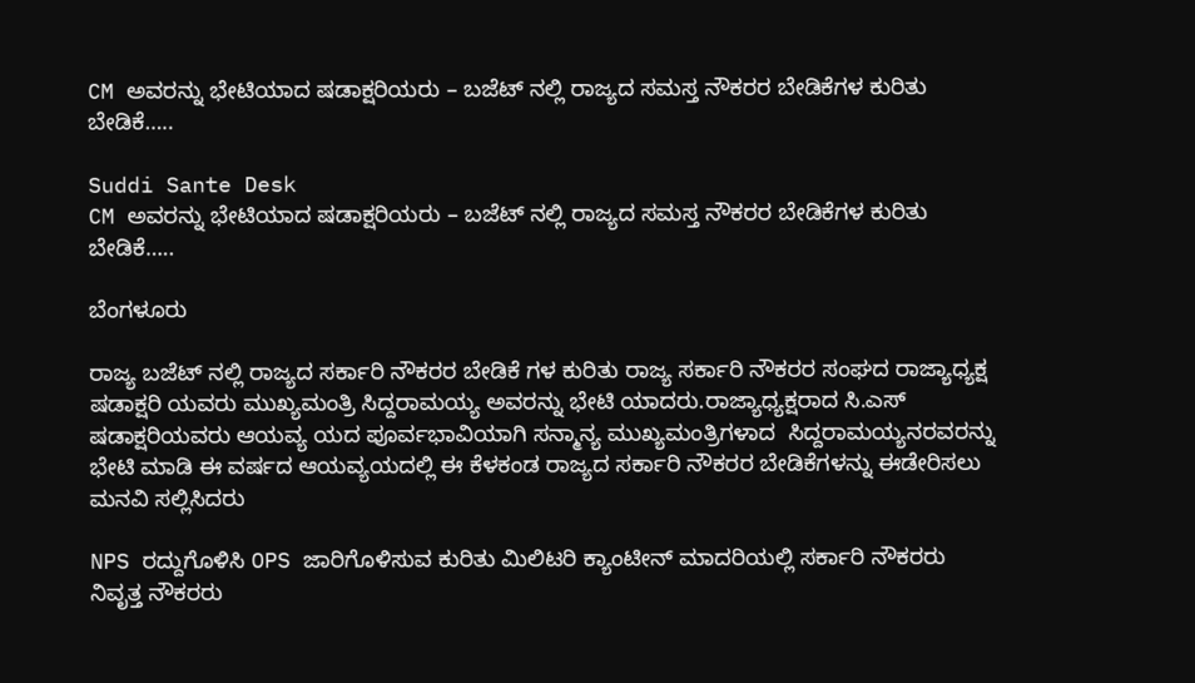CM ಅವರನ್ನು ಭೇಟಿಯಾದ ಷಡಾಕ್ಷರಿಯರು – ಬಜೆಟ್ ನಲ್ಲಿ ರಾಜ್ಯದ ಸಮಸ್ತ ನೌಕರರ ಬೇಡಿಕೆಗಳ ಕುರಿತು ಬೇಡಿಕೆ…..

Suddi Sante Desk
CM ಅವರನ್ನು ಭೇಟಿಯಾದ ಷಡಾಕ್ಷರಿಯರು – ಬಜೆಟ್ ನಲ್ಲಿ ರಾಜ್ಯದ ಸಮಸ್ತ ನೌಕರರ ಬೇಡಿಕೆಗಳ ಕುರಿತು ಬೇಡಿಕೆ…..

ಬೆಂಗಳೂರು

ರಾಜ್ಯ ಬಜೆಟ್ ನಲ್ಲಿ ರಾಜ್ಯದ ಸರ್ಕಾರಿ ನೌಕರರ ಬೇಡಿಕೆ ಗಳ ಕುರಿತು ರಾಜ್ಯ ಸರ್ಕಾರಿ ನೌಕರರ ಸಂಘದ ರಾಜ್ಯಾಧ್ಯಕ್ಷ ಷಡಾಕ್ಷರಿ ಯವರು ಮುಖ್ಯಮಂತ್ರಿ ಸಿದ್ದರಾಮಯ್ಯ ಅವರನ್ನು ಭೇಟಿ ಯಾದರು.ರಾಜ್ಯಾಧ್ಯಕ್ಷರಾದ ಸಿ.ಎಸ್ ಷಡಾಕ್ಷರಿಯವರು ಆಯವ್ಯ ಯದ ಪೂರ್ವಭಾವಿಯಾಗಿ ಸನ್ಮಾನ್ಯ ಮುಖ್ಯಮಂತ್ರಿಗಳಾದ  ಸಿದ್ದರಾಮಯ್ಯನರವರನ್ನು ಭೇಟಿ ಮಾಡಿ ಈ ವರ್ಷದ ಆಯವ್ಯಯದಲ್ಲಿ ಈ ಕೆಳಕಂಡ ರಾಜ್ಯದ ಸರ್ಕಾರಿ ನೌಕರರ ಬೇಡಿಕೆಗಳನ್ನು ಈಡೇರಿಸಲು ಮನವಿ ಸಲ್ಲಿಸಿದರು

NPS ರದ್ದುಗೊಳಿಸಿ OPS ಜಾರಿಗೊಳಿಸುವ ಕುರಿತು ಮಿಲಿಟರಿ ಕ್ಯಾಂಟೀನ್ ಮಾದರಿಯಲ್ಲಿ ಸರ್ಕಾರಿ ನೌಕರರು ನಿವೃತ್ತ ನೌಕರರು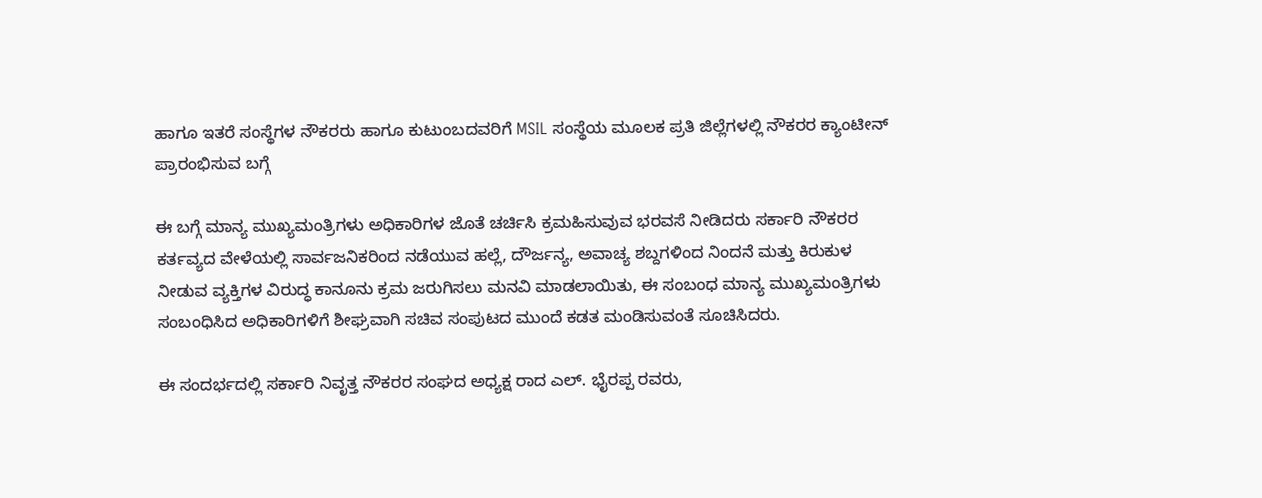ಹಾಗೂ ಇತರೆ ಸಂಸ್ಥೆಗಳ ನೌಕರರು ಹಾಗೂ ಕುಟುಂಬದವರಿಗೆ MSIL ಸಂಸ್ಥೆಯ ಮೂಲಕ ಪ್ರತಿ ಜಿಲ್ಲೆಗಳಲ್ಲಿ ನೌಕರರ ಕ್ಯಾಂಟೀನ್ ಪ್ರಾರಂಭಿಸುವ ಬಗ್ಗೆ

ಈ ಬಗ್ಗೆ ಮಾನ್ಯ ಮುಖ್ಯಮಂತ್ರಿಗಳು ಅಧಿಕಾರಿಗಳ ಜೊತೆ ಚರ್ಚಿಸಿ ಕ್ರಮಹಿಸುವುವ ಭರವಸೆ ನೀಡಿದರು ಸರ್ಕಾರಿ ನೌಕರರ ಕರ್ತವ್ಯದ ವೇಳೆಯಲ್ಲಿ ಸಾರ್ವಜನಿಕರಿಂದ ನಡೆಯುವ ಹಲ್ಲೆ, ದೌರ್ಜನ್ಯ, ಅವಾಚ್ಯ ಶಬ್ದಗಳಿಂದ ನಿಂದನೆ ಮತ್ತು ಕಿರುಕುಳ ನೀಡುವ ವ್ಯಕ್ತಿಗಳ ವಿರುದ್ಧ ಕಾನೂನು ಕ್ರಮ ಜರುಗಿಸಲು ಮನವಿ ಮಾಡಲಾಯಿತು, ಈ ಸಂಬಂಧ ಮಾನ್ಯ ಮುಖ್ಯಮಂತ್ರಿಗಳು ಸಂಬಂಧಿಸಿದ ಅಧಿಕಾರಿಗಳಿಗೆ ಶೀಘ್ರವಾಗಿ ಸಚಿವ ಸಂಪುಟದ ಮುಂದೆ ಕಡತ ಮಂಡಿಸುವಂತೆ ಸೂಚಿಸಿದರು.

ಈ ಸಂದರ್ಭದಲ್ಲಿ ಸರ್ಕಾರಿ ನಿವೃತ್ತ ನೌಕರರ ಸಂಘದ ಅಧ್ಯಕ್ಷ ರಾದ ಎಲ್. ಭೈರಪ್ಪ ರವರು,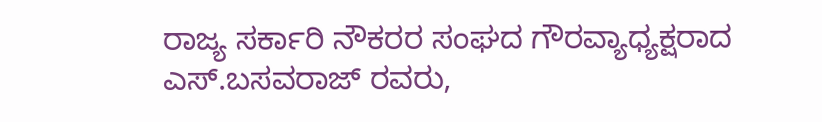ರಾಜ್ಯ ಸರ್ಕಾರಿ ನೌಕರರ ಸಂಘದ ಗೌರವ್ಯಾಧ್ಯಕ್ಷರಾದ  ಎಸ್.ಬಸವರಾಜ್ ರವರು,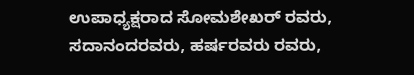ಉಪಾಧ್ಯಕ್ಷರಾದ ಸೋಮಶೇಖರ್ ರವರು, ಸದಾನಂದರವರು, ಹರ್ಷರವರು ರವರು,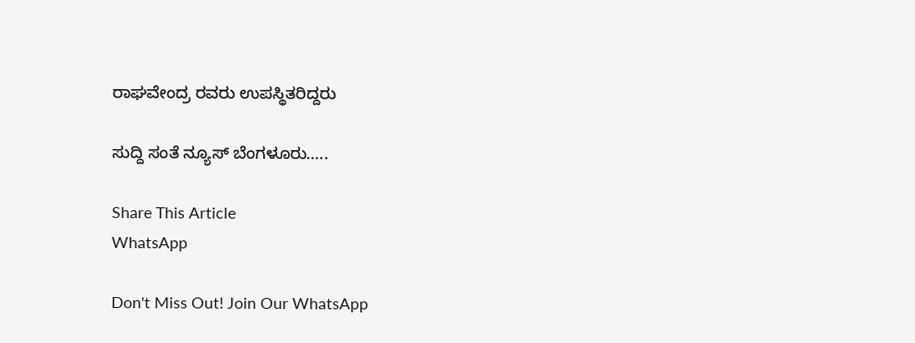ರಾಘವೇಂದ್ರ ರವರು ಉಪಸ್ಥಿತರಿದ್ದರು

ಸುದ್ದಿ ಸಂತೆ ನ್ಯೂಸ್ ಬೆಂಗಳೂರು…..

Share This Article
WhatsApp

Don't Miss Out! Join Our WhatsApp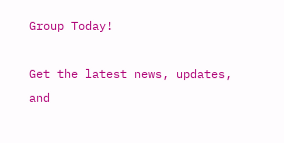Group Today!

Get the latest news, updates, and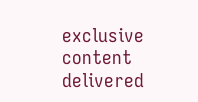exclusive content delivered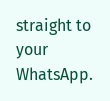straight to your WhatsApp.